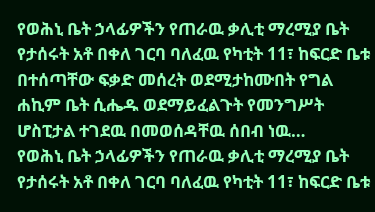የወሕኒ ቤት ኃላፊዎችን የጠራዉ ቃሊቲ ማረሚያ ቤት የታሰሩት አቶ በቀለ ገርባ ባለፈዉ የካቲት 11፣ ከፍርድ ቤቱ በተሰጣቸው ፍቃድ መሰረት ወደሚታከሙበት የግል ሐኪም ቤት ሲሔዱ ወደማይፈልጉት የመንግሥት ሆስፒታል ተገደዉ በመወሰዳቸዉ ሰበብ ነዉ…
የወሕኒ ቤት ኃላፊዎችን የጠራዉ ቃሊቲ ማረሚያ ቤት የታሰሩት አቶ በቀለ ገርባ ባለፈዉ የካቲት 11፣ ከፍርድ ቤቱ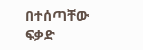በተሰጣቸው ፍቃድ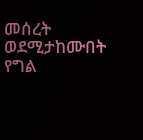መሰረት ወደሚታከሙበት የግል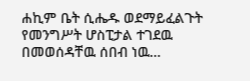ሐኪም ቤት ሲሔዱ ወደማይፈልጉት የመንግሥት ሆስፒታል ተገደዉ በመወሰዳቸዉ ሰበብ ነዉ…